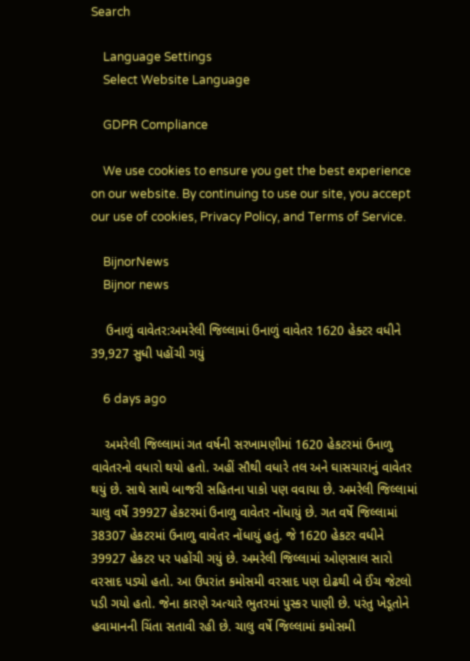Search

    Language Settings
    Select Website Language

    GDPR Compliance

    We use cookies to ensure you get the best experience on our website. By continuing to use our site, you accept our use of cookies, Privacy Policy, and Terms of Service.

    BijnorNews
    Bijnor news

    ઉનાળું વાવેતર:અમરેલી જિલ્લામાં ઉનાળું વાવેતર 1620 હેક્ટર વધીને 39,927 સુધી પહોંચી ગયું

    6 days ago

    અમરેલી જિલ્લામાં ગત વર્ષની સરખામણીમાં 1620 હેકટરમાં ઉનાળુ વાવેતરનો વધારો થયો હતો. અહીં સૌથી વધારે તલ અને ઘાસચારાનું વાવેતર થયું છે. સાથે સાથે બાજરી સહિતના પાકો પણ વવાયા છે. અમરેલી જિલ્લામાં ચાલુ વર્ષે 39927 હેકટરમાં ઉનાળુ વાવેતર નોંધાયું છે. ગત વર્ષે જિલ્લામાં 38307 હેકટરમાં ઉનાળુ વાવેતર નોંધાયું હતું. જે 1620 હેકટર વધીને 39927 હેકટર પર પહોંચી ગયું છે. અમરેલી જિલ્લામાં ઓણસાલ સારો વરસાદ પડ્યો હતો. આ ઉપરાંત કમોસમી વરસાદ પણ દોઢથી બે ઈંચ જેટલો પડી ગયો હતો. જેના કારણે અત્યારે ભુતરમાં પુસ્કર પાણી છે. પરંતુ ખેડૂતોને હવામાનની ચિંતા સતાવી રહી છે. ચાલુ વર્ષે જિલ્લામાં કમોસમી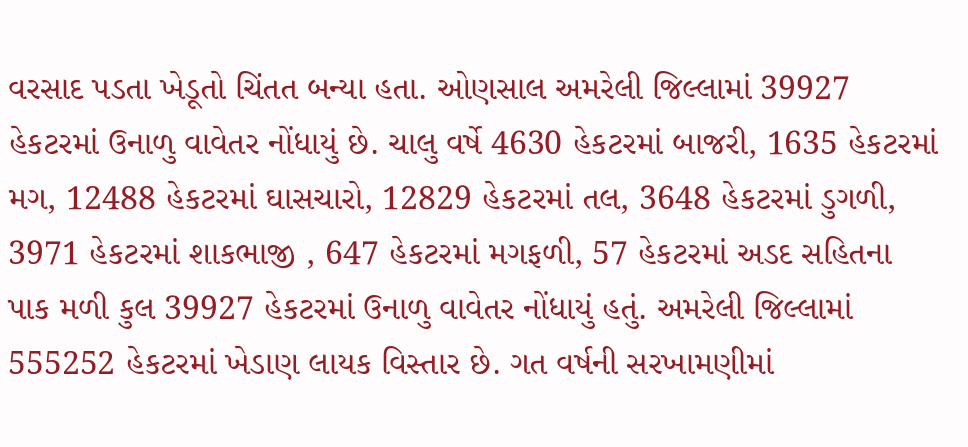વરસાદ પડતા ખેડૂતો ચિંતત બન્યા હતા. ઓણસાલ અમરેલી જિલ્લામાં 39927 હેકટરમાં ઉનાળુ વાવેતર નોંધાયું છે. ચાલુ વર્ષે 4630 હેકટરમાં બાજરી, 1635 હેકટરમાં મગ, 12488 હેકટરમાં ઘાસચારો, 12829 હેકટરમાં તલ, 3648 હેકટરમાં ડુગળી, 3971 હેકટરમાં શાકભાજી , 647 હેકટરમાં મગફળી, 57 હેકટરમાં અડદ સહિતના પાક મળી કુલ 39927 હેકટરમાં ઉનાળુ વાવેતર નોંધાયું હતું. અમરેલી જિલ્લામાં 555252 હેકટરમાં ખેડાણ લાયક વિસ્તાર છે. ગત વર્ષની સરખામણીમાં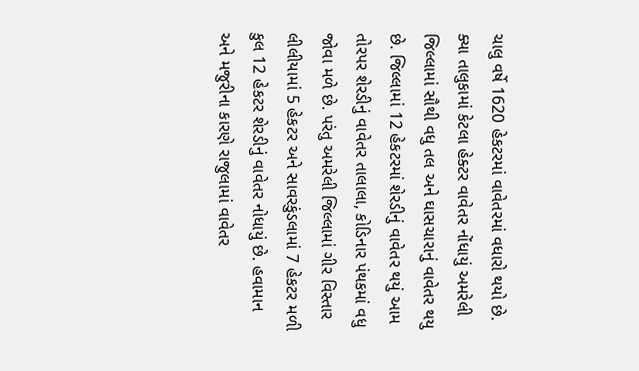ચાલુ વર્ષે 1620 હેકટરમાં વાવેતરમાં વધારો થયો છે. ક્યા તાલુકામાં કેટલા હેક્ટર વાવેતર નોંધાયું અમરેલી જિલ્લામાં સૌથી વધુ તલ અને ઘાસચારાનું વાવેતર થયુ છે. જિલ્લામાં 12 હેકટરમાં શેરડીનું વાવેતર થયું આમ તોરપર શેરડીનું વાવેતર તાલાલા, કોડિનાર પંથકમાં વધુ જોવા મળે છે. પરંતુ અમરેલી જિલ્લામાં ગીર વિસ્તાર લીલીયામાં 5 હેકટર અને સાવરકુંડલામાં 7 હેકટર મળી કુલ 12 હેકટર શેરડીનું વાવેતર નોધાયું છે. હવામાન અને મજુરીના કારણે રાજુલામાં વાવેતર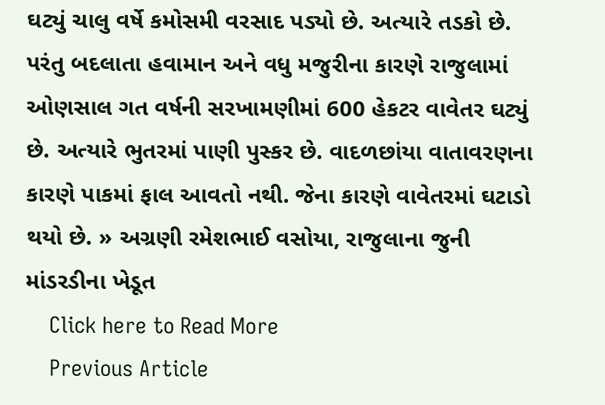ઘટ્યું ચાલુ વર્ષે કમોસમી વરસાદ પડ્યો છે. અત્યારે તડકો છે. પરંતુ બદલાતા હવામાન અને વધુ મજુરીના કારણે રાજુલામાં ઓણસાલ ગત વર્ષની સરખામણીમાં 600 હેકટર વાવેતર ઘટ્યું છે. અત્યારે ભુતરમાં પાણી પુસ્કર છે. વાદળછાંયા વાતાવરણના કારણે પાકમાં ફાલ આવતો નથી. જેના કારણે વાવેતરમાં ઘટાડો થયો છે. » અગ્રણી રમેશભાઈ વસોયા, રાજુલાના જુની માંડરડીના ખેડૂત
    Click here to Read More
    Previous Article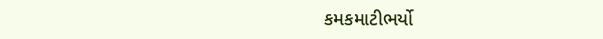કમકમાટીભર્યો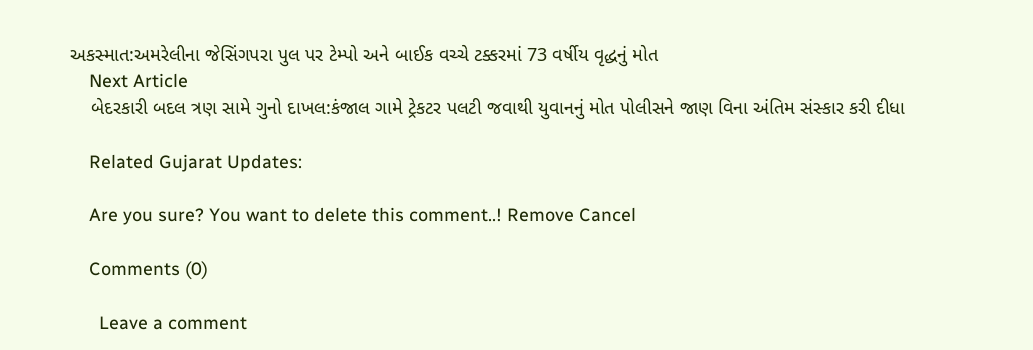અકસ્માત:અમરેલીના જેસિંગપરા પુલ પર ટેમ્પો અને બાઈક વચ્ચે ટક્કરમાં 73 વર્ષીય વૃદ્ધનું મોત
    Next Article
    બેદરકારી બદલ ત્રણ સામે ગુનો દાખલ:કંજાલ ગામે ટ્રેકટર પલટી જવાથી યુવાનનું મોત પોલીસને જાણ વિના અંતિમ સંસ્કાર કરી દીધા

    Related Gujarat Updates:

    Are you sure? You want to delete this comment..! Remove Cancel

    Comments (0)

      Leave a comment